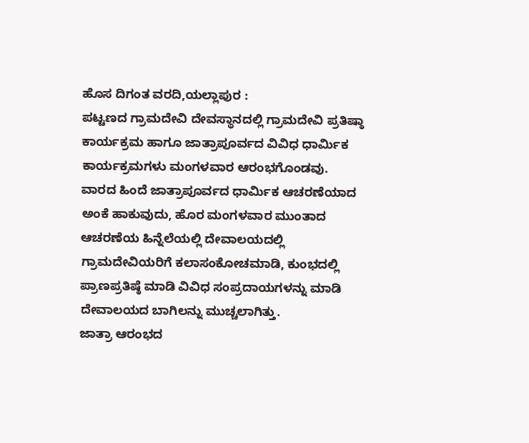ಹೊಸ ದಿಗಂತ ವರದಿ,ಯಲ್ಲಾಪುರ :
ಪಟ್ಟಣದ ಗ್ರಾಮದೇವಿ ದೇವಸ್ಥಾನದಲ್ಲಿ ಗ್ರಾಮದೇವಿ ಪ್ರತಿಷ್ಠಾ ಕಾರ್ಯಕ್ರಮ ಹಾಗೂ ಜಾತ್ರಾಪೂರ್ವದ ವಿವಿಧ ಧಾರ್ಮಿಕ ಕಾರ್ಯಕ್ರಮಗಳು ಮಂಗಳವಾರ ಆರಂಭಗೊಂಡವು.
ವಾರದ ಹಿಂದೆ ಜಾತ್ರಾಪೂರ್ವದ ಧಾರ್ಮಿಕ ಆಚರಣೆಯಾದ ಅಂಕೆ ಹಾಕುವುದು, ಹೊರ ಮಂಗಳವಾರ ಮುಂತಾದ ಆಚರಣೆಯ ಹಿನ್ನೆಲೆಯಲ್ಲಿ ದೇವಾಲಯದಲ್ಲಿ ಗ್ರಾಮದೇವಿಯರಿಗೆ ಕಲಾಸಂಕೋಚಮಾಡಿ, ಕುಂಭದಲ್ಲಿ ಪ್ರಾಣಪ್ರತಿಷ್ಠೆ ಮಾಡಿ ವಿವಿಧ ಸಂಪ್ರದಾಯಗಳನ್ನು ಮಾಡಿ ದೇವಾಲಯದ ಬಾಗಿಲನ್ನು ಮುಚ್ಚಲಾಗಿತ್ತು.
ಜಾತ್ರಾ ಆರಂಭದ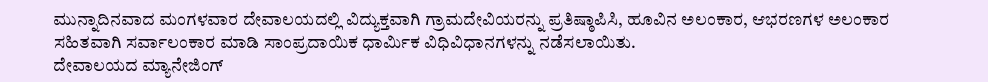ಮುನ್ನಾದಿನವಾದ ಮಂಗಳವಾರ ದೇವಾಲಯದಲ್ಲಿ ವಿದ್ಯುಕ್ತವಾಗಿ ಗ್ರಾಮದೇವಿಯರನ್ನು ಪ್ರತಿಷ್ಠಾಪಿಸಿ, ಹೂವಿನ ಅಲಂಕಾರ, ಆಭರಣಗಳ ಅಲಂಕಾರ ಸಹಿತವಾಗಿ ಸರ್ವಾಲಂಕಾರ ಮಾಡಿ ಸಾಂಪ್ರದಾಯಿಕ ಧಾರ್ಮಿಕ ವಿಧಿವಿಧಾನಗಳನ್ನು ನಡೆಸಲಾಯಿತು.
ದೇವಾಲಯದ ಮ್ಯಾನೇಜಿಂಗ್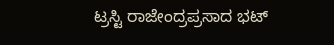ಟ್ರಸ್ಟಿ ರಾಜೇಂದ್ರಪ್ರಸಾದ ಭಟ್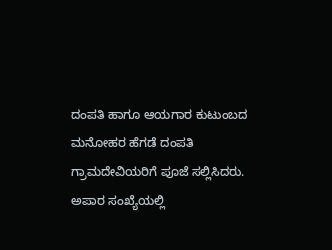ದಂಪತಿ ಹಾಗೂ ಆಯಗಾರ ಕುಟುಂಬದ ಮನೋಹರ ಹೆಗಡೆ ದಂಪತಿ ಗ್ರಾಮದೇವಿಯರಿಗೆ ಪೂಜೆ ಸಲ್ಲಿಸಿದರು. ಅಪಾರ ಸಂಖ್ಯೆಯಲ್ಲಿ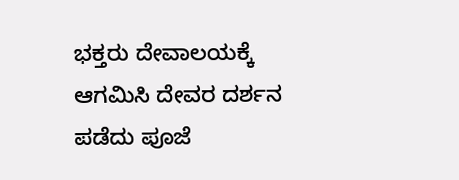ಭಕ್ತರು ದೇವಾಲಯಕ್ಕೆ ಆಗಮಿಸಿ ದೇವರ ದರ್ಶನ ಪಡೆದು ಪೂಜೆ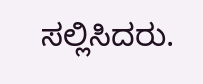ಸಲ್ಲಿಸಿದರು.